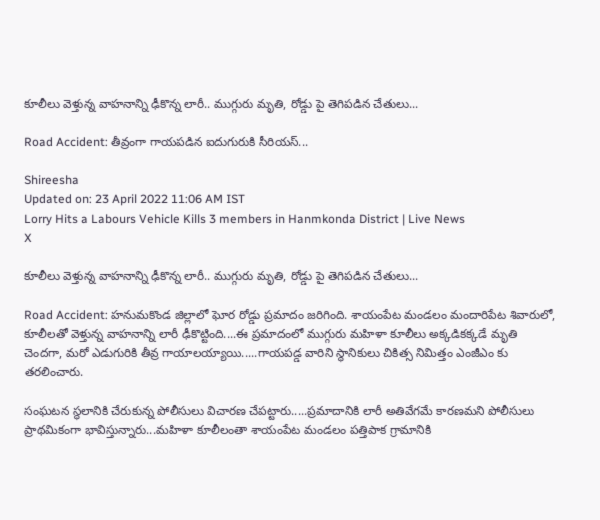కూలీలు వెళ్తున్న వాహనాన్ని ఢీకొన్న లారీ.. ముగ్గురు మృతి, రోడ్డు పై తెగిపడిన చేతులు...

Road Accident: తీవ్రంగా గాయపడిన ఐదుగురుకి సీరియస్...

Shireesha
Updated on: 23 April 2022 11:06 AM IST
Lorry Hits a Labours Vehicle Kills 3 members in Hanmkonda District | Live News
X

కూలీలు వెళ్తున్న వాహనాన్ని ఢీకొన్న లారీ.. ముగ్గురు మృతి, రోడ్డు పై తెగిపడిన చేతులు...

Road Accident: హనుమకొండ జిల్లాలో ఘోర రోడ్డు ప్రమాదం జరిగింది. శాయంపేట మండలం మందారిపేట శివారులో, కూలీలతో వెళ్తున్న వాహనాన్ని లారీ ఢీకొట్టింది....ఈ ప్రమాదంలో ముగ్గురు మహిళా కూలీలు అక్కడికక్కడే మృతి చెందగా, మరో ఎడుగురికి తీవ్ర గాయాలయ్యాయి.....గాయపడ్డ వారిని స్థానికులు చికిత్స నిమిత్తం ఎంజీఎం కు తరలించారు.

సంఘటన స్థలానికి చేరుకున్న పోలీసులు విచారణ చేపట్టారు.....ప్రమాదానికి లారీ అతివేగమే కారణమని పోలీసులు ప్రాథమికంగా భావిస్తున్నారు...మహిళా కూలీలంతా శాయంపేట మండలం పత్తిపాక గ్రామానికి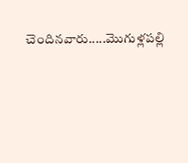చెందినవారు.....మొగుళ్లపల్లి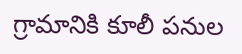గ్రామానికి కూలీ పనుల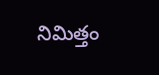నిమిత్తం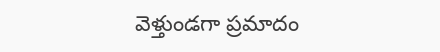వెళ్తుండగా ప్రమాదం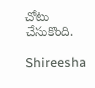చోటు చేసుకొంది.

Shireesha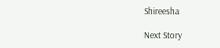Shireesha

Next Story